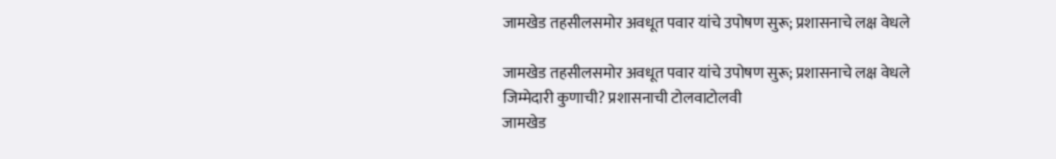जामखेड तहसीलसमोर अवधूत पवार यांचे उपोषण सुरू; प्रशासनाचे लक्ष वेधले

जामखेड तहसीलसमोर अवधूत पवार यांचे उपोषण सुरू; प्रशासनाचे लक्ष वेधले
जिम्मेदारी कुणाची? प्रशासनाची टोलवाटोलवी
जामखेड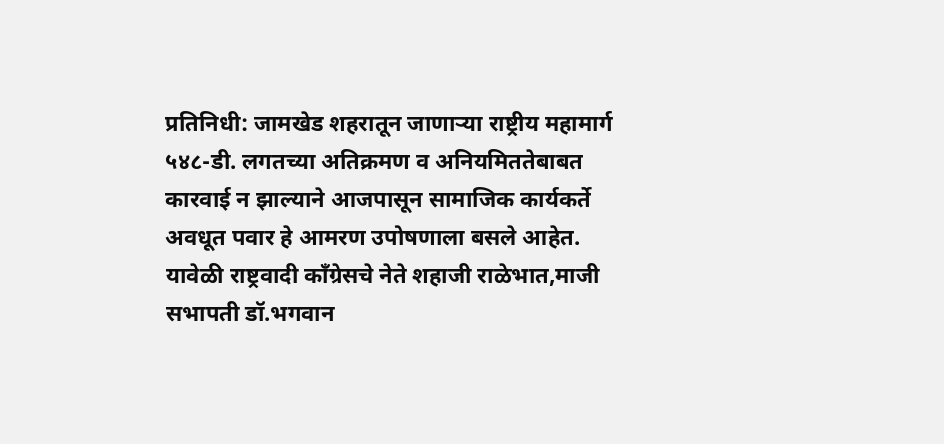प्रतिनिधी: जामखेड शहरातून जाणाऱ्या राष्ट्रीय महामार्ग ५४८-डी. लगतच्या अतिक्रमण व अनियमिततेबाबत कारवाई न झाल्याने आजपासून सामाजिक कार्यकर्ते अवधूत पवार हे आमरण उपोषणाला बसले आहेत.
यावेळी राष्ट्रवादी काँग्रेसचे नेते शहाजी राळेभात,माजी सभापती डॉ.भगवान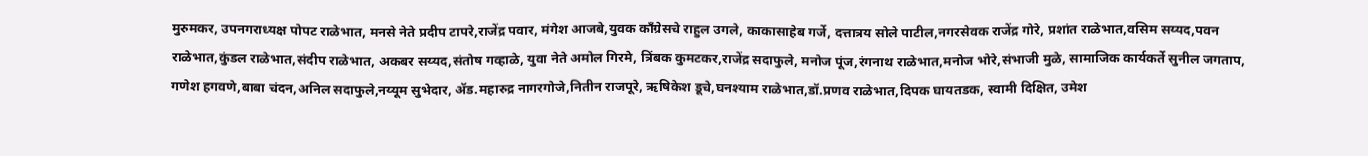मुरुमकर, उपनगराध्यक्ष पोपट राळेभात, मनसे नेते प्रदीप टापरे,राजेंद्र पवार, मंगेश आजबे,युवक काँग्रेसचे राहुल उगले, काकासाहेब गर्जे, दत्तात्रय सोले पाटील,नगरसेवक राजेंद्र गोरे, प्रशांत राळेभात,वसिम सय्यद,पवन राळेभात,कुंडल राळेभात,संदीप राळेभात, अकबर सय्यद,संतोष गव्हाळे, युवा नेते अमोल गिरमे, त्रिंबक कुमटकर,राजेंद्र सदाफुले, मनोज पूंज,रंगनाथ राळेभात,मनोज भोरे,संभाजी मुळे, सामाजिक कार्यकर्ते सुनील जगताप, गणेश हगवणे,बाबा चंदन,अनिल सदाफुले,नय्यूम सुभेदार, ॲड.महारुद्र नागरगोजे,नितीन राजपूरे, ऋषिकेश डूचे,घनश्याम राळेभात,डॉ.प्रणव राळेभात,दिपक घायतडक, स्वामी दिक्षित, उमेश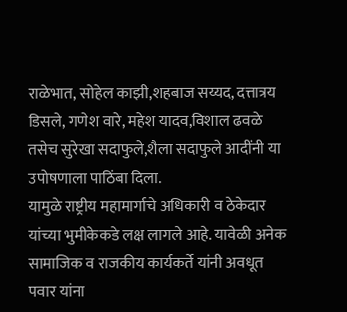राळेभात, सोहेल काझी,शहबाज सय्यद, दत्तात्रय डिसले, गणेश वारे, महेश यादव,विशाल ढवळे तसेच सुरेखा सदाफुले,शैला सदाफुले आदींनी या उपोषणाला पाठिंबा दिला.
यामुळे राष्ट्रीय महामार्गाचे अधिकारी व ठेकेदार यांच्या भुमीकेकडे लक्ष लागले आहे. यावेळी अनेक सामाजिक व राजकीय कार्यकर्ते यांनी अवधूत पवार यांना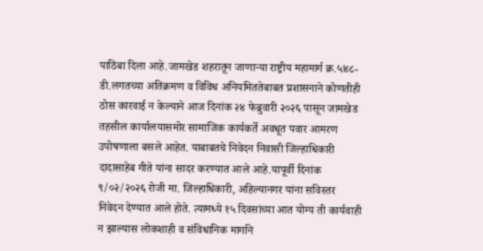पाठिंबा दिला आहे.जामखेड शहरातून जाणाऱ्या राष्ट्रीय महामार्ग क्र.५४८-डी.लगतच्या अतिक्रमण व विविध अनियमिततेबाबत प्रशासनाने कोणतीही ठोस कारवाई न केल्याने आज दिनांक २४ फेब्रुवारी २०२६ पासून जामखेड तहसील कार्यालयासमोर सामाजिक कार्यकर्ते अवधूत पवार आमरण उपोषणाला बसले आहेत. याबाबतचे निवेदन निवासी जिल्हाधिकारी दादासाहेब गीते यांना सादर करण्यात आले आहे.यापूर्वी दिनांक ९/०२/२०२६ रोजी मा. जिल्हाधिकारी, अहिल्यानगर यांना सविस्तर निवेदन देण्यात आले होते. त्यामध्ये १५ दिवसांच्या आत योग्य ती कार्यवाही न झाल्यास लोकशाही व संविधानिक मार्गाने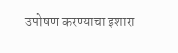उपोषण करण्याचा इशारा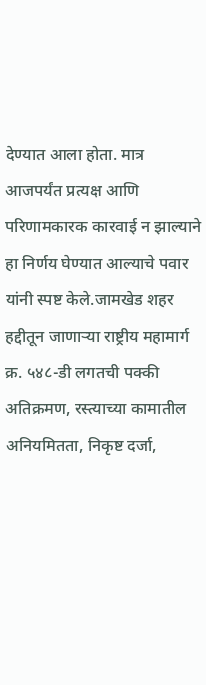देण्यात आला होता. मात्र आजपर्यंत प्रत्यक्ष आणि परिणामकारक कारवाई न झाल्याने हा निर्णय घेण्यात आल्याचे पवार यांनी स्पष्ट केले.जामखेड शहर हद्दीतून जाणाऱ्या राष्ट्रीय महामार्ग क्र. ५४८-डी लगतची पक्की अतिक्रमण, रस्त्याच्या कामातील अनियमितता, निकृष्ट दर्जा,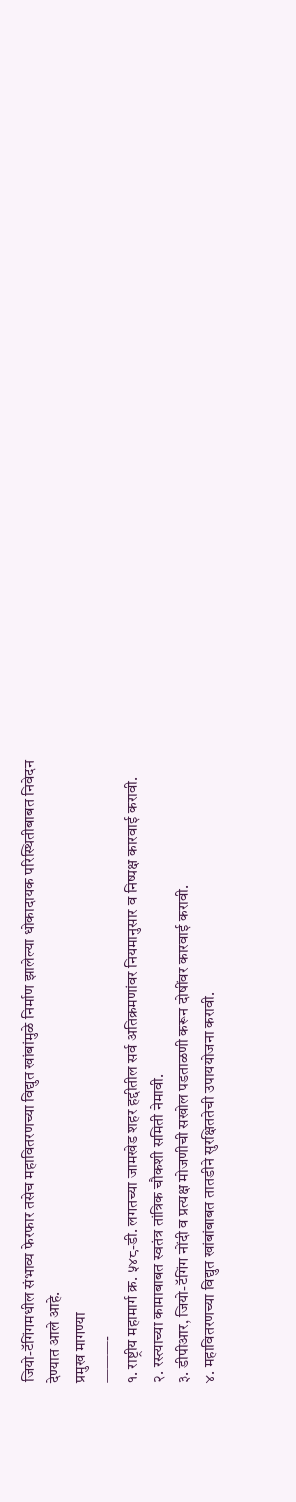जियो-टॅगिंगमधील संभाव्य फेरफार तसेच महावितरणच्या विद्युत खांबांमुळे निर्माण झालेल्या धोकादायक परिस्थितीबाबत निवेदन देण्यात आले आहे.
प्रमुख मागण्या
———-
१. राष्ट्रीय महामार्ग क्र. ५४८-डी. लगतच्या जामखेड शहर हद्दीतील सर्व अतिक्रमणांवर नियमानुसार व निष्पक्ष कारवाई करावी.
२. रस्त्याच्या कामाबाबत स्वतंत्र तांत्रिक चौकशी समिती नेमावी.
३. डीपीआर, जियो-टॅगिंग नोंदी व प्रत्यक्ष मोजणीची सखोल पडताळणी करून दोषींवर कारवाई करावी.
४. महावितरणच्या विद्युत खांबांबाबत तातडीने सुरक्षिततेची उपाययोजना करावी.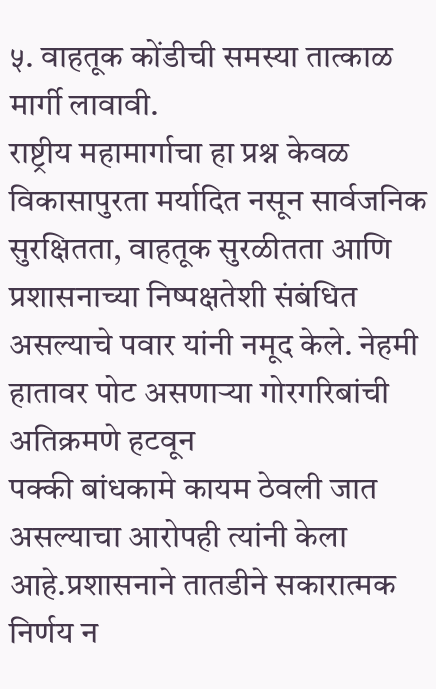५. वाहतूक कोंडीची समस्या तात्काळ मार्गी लावावी.
राष्ट्रीय महामार्गाचा हा प्रश्न केवळ विकासापुरता मर्यादित नसून सार्वजनिक सुरक्षितता, वाहतूक सुरळीतता आणि प्रशासनाच्या निष्पक्षतेशी संबंधित असल्याचे पवार यांनी नमूद केले. नेहमी हातावर पोट असणाऱ्या गोरगरिबांची अतिक्रमणे हटवून
पक्की बांधकामे कायम ठेवली जात असल्याचा आरोपही त्यांनी केला आहे.प्रशासनाने तातडीने सकारात्मक निर्णय न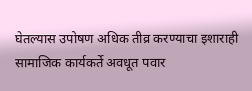घेतल्यास उपोषण अधिक तीव्र करण्याचा इशाराही सामाजिक कार्यकर्ते अवधूत पवार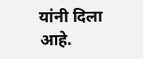यांनी दिला आहे.